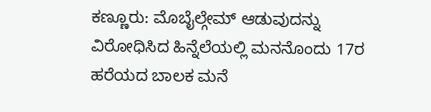ಕಣ್ಣೂರು: ಮೊಬೈಲ್ಗೇಮ್ ಆಡುವುದನ್ನು ವಿರೋಧಿಸಿದ ಹಿನ್ನೆಲೆಯಲ್ಲಿ ಮನನೊಂದು 17ರ ಹರೆಯದ ಬಾಲಕ ಮನೆ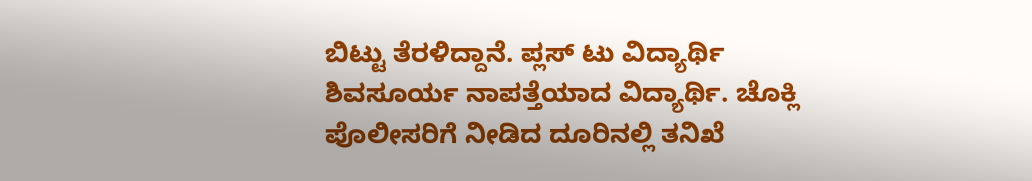ಬಿಟ್ಟು ತೆರಳಿದ್ದಾನೆ. ಪ್ಲಸ್ ಟು ವಿದ್ಯಾರ್ಥಿ ಶಿವಸೂರ್ಯ ನಾಪತ್ತೆಯಾದ ವಿದ್ಯಾರ್ಥಿ. ಚೊಕ್ಲಿ ಪೊಲೀಸರಿಗೆ ನೀಡಿದ ದೂರಿನಲ್ಲಿ ತನಿಖೆ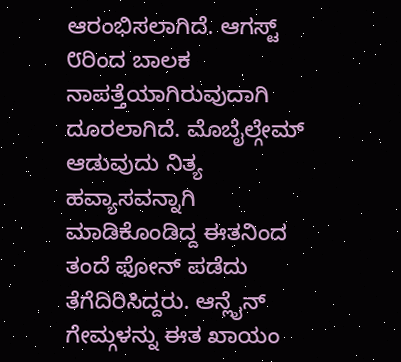ಆರಂಭಿಸಲಾಗಿದೆ. ಆಗಸ್ಟ್ ೮ರಿಂದ ಬಾಲಕ ನಾಪತ್ತೆಯಾಗಿರುವುದಾಗಿ ದೂರಲಾಗಿದೆ. ಮೊಬೈಲ್ಗೇಮ್ ಆಡುವುದು ನಿತ್ಯ ಹವ್ಯಾಸವನ್ನಾಗಿ ಮಾಡಿಕೊಂಡಿದ್ದ ಈತನಿಂದ ತಂದೆ ಫೋನ್ ಪಡೆದು ತೆಗೆದಿರಿಸಿದ್ದರು. ಆನ್ಲೈನ್ ಗೇಮ್ಗಳನ್ನು ಈತ ಖಾಯಂ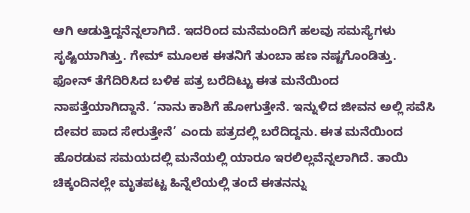ಆಗಿ ಆಡುತ್ತಿದ್ದನೆನ್ನಲಾಗಿದೆ. ಇದರಿಂದ ಮನೆಮಂದಿಗೆ ಹಲವು ಸಮಸ್ಯೆಗಳು ಸೃಷ್ಟಿಯಾಗಿತ್ತು. ಗೇಮ್ ಮೂಲಕ ಈತನಿಗೆ ತುಂಬಾ ಹಣ ನಷ್ಟಗೊಂಡಿತ್ತು. ಫೋನ್ ತೆಗೆದಿರಿಸಿದ ಬಳಿಕ ಪತ್ರ ಬರೆದಿಟ್ಟು ಈತ ಮನೆಯಿಂದ ನಾಪತ್ತೆಯಾಗಿದ್ದಾನೆ. ‘ನಾನು ಕಾಶಿಗೆ ಹೋಗುತ್ತೇನೆ. ಇನ್ನುಳಿದ ಜೀವನ ಅಲ್ಲಿ ಸವೆಸಿ ದೇವರ ಪಾದ ಸೇರುತ್ತೇನೆ’ ಎಂದು ಪತ್ರದಲ್ಲಿ ಬರೆದಿದ್ದನು. ಈತ ಮನೆಯಿಂದ ಹೊರಡುವ ಸಮಯದಲ್ಲಿ ಮನೆಯಲ್ಲಿ ಯಾರೂ ಇರಲಿಲ್ಲವೆನ್ನಲಾಗಿದೆ. ತಾಯಿ ಚಿಕ್ಕಂದಿನಲ್ಲೇ ಮೃತಪಟ್ಟ ಹಿನ್ನೆಲೆಯಲ್ಲಿ ತಂದೆ ಈತನನ್ನು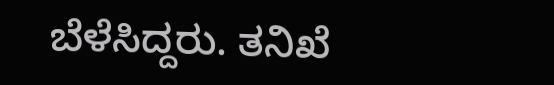ಬೆಳೆಸಿದ್ದರು. ತನಿಖೆ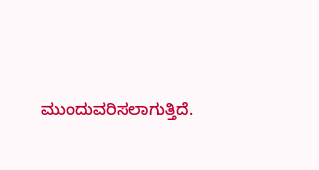ಮುಂದುವರಿಸಲಾಗುತ್ತಿದೆ.